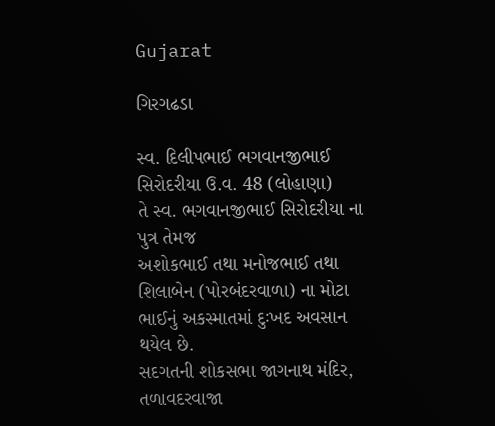Gujarat

ગિરગઢડા

સ્વ. દિલીપભાઈ ભગવાનજીભાઈ સિરોદરીયા ઉ.વ. 48 (લોહાણા)
તે સ્વ. ભગવાનજીભાઈ સિરોદરીયા ના પુત્ર તેમજ
અશોકભાઈ તથા મનોજભાઈ તથા શિલાબેન (પોરબંદરવાળા) ના મોટા ભાઈનું અકસ્માતમાં દુઃખદ અવસાન થયેલ છે.
સદગતની શોકસભા જાગનાથ મંદિર, તળાવદરવાજા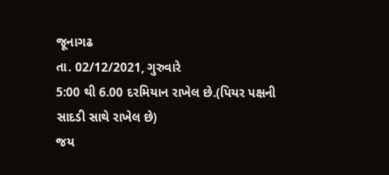જૂનાગઢ
તા. 02/12/2021, ગુરુવારે
5:00 થી 6.00 દરમિયાન રાખેલ છે.(પિયર પક્ષની સાદડી સાથે રાખેલ છે)
જય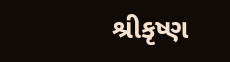શ્રીકૃષ્ણ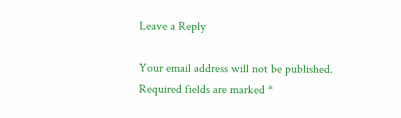Leave a Reply

Your email address will not be published. Required fields are marked *